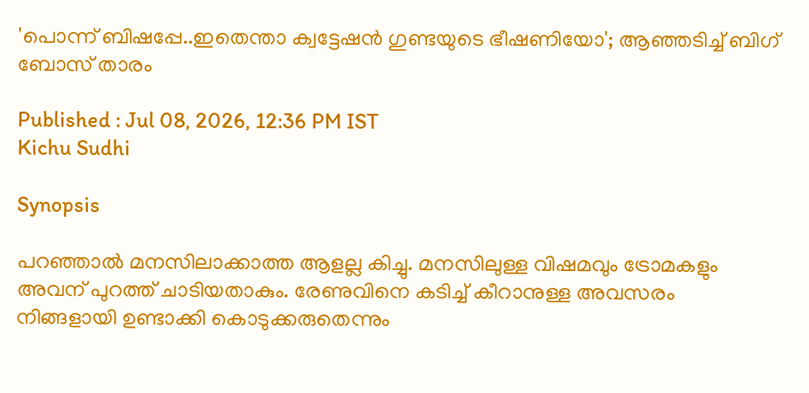'പൊന്ന് ബിഷപ്പേ..ഇതെന്താ ക്വട്ടേഷന്‍ ഗുണ്ടയു‌ടെ ഭീഷണിയോ'; ആഞ്ഞ‌ടിച്ച് ബിഗ് ബോസ് താരം

Published : Jul 08, 2026, 12:36 PM IST
Kichu Sudhi

Synopsis

പറഞ്ഞാല്‍ മനസിലാക്കാത്ത ആളല്ല കിച്ചു. മനസിലുള്ള വിഷമവും ട്രോമകളും അവന് പുറത്ത് ചാടിയതാകും. രേണുവിനെ കടിച്ച് കീറാനുള്ള അവസരം നിങ്ങളായി ഉണ്ടാക്കി കൊടുക്കരുതെന്നും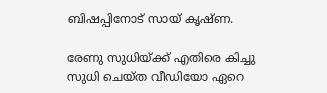ബിഷപ്പിനോട് സായ് കൃഷ്ണ.

രേണു സുധിയ്ക്ക് എതിരെ കിച്ചു സുധി ചെയ്ത വീഡിയോ ഏറെ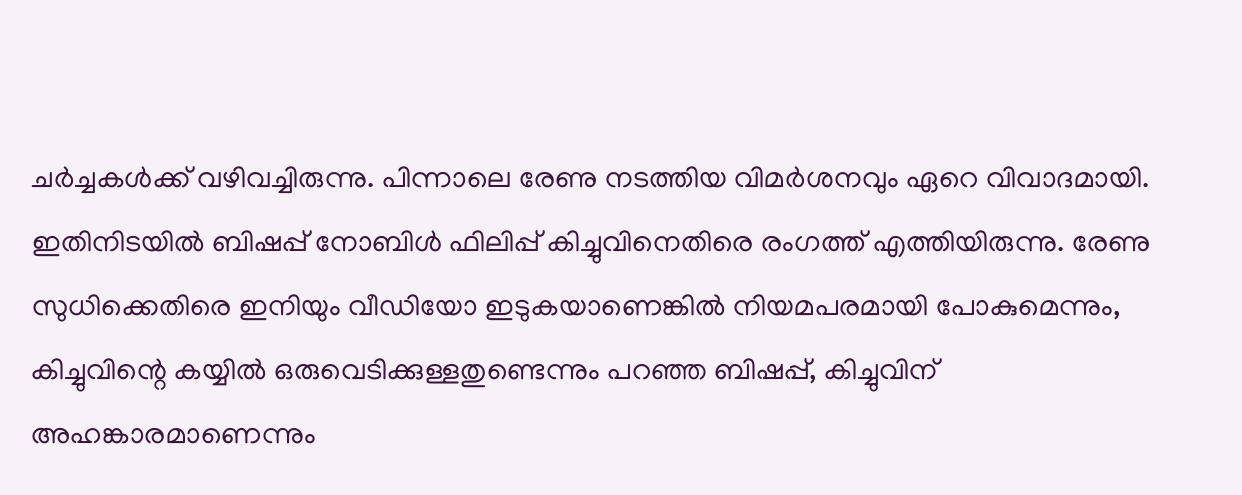ചർച്ചകൾക്ക് വഴിവച്ചിരുന്നു. പിന്നാലെ രേണു നടത്തിയ വിമർശനവും ഏറെ വിവാദമായി. ഇതിനിടയിൽ ബിഷപ്പ് നോബിൾ ഫിലിപ്പ് കിച്ചുവിനെതിരെ രംഗത്ത് എത്തിയിരുന്നു. രേണു സുധിക്കെതിരെ ഇനിയും വീഡിയോ ഇടുകയാണെങ്കിൽ നിയമപരമായി പോകുമെന്നും, കിച്ചുവിന്റെ കയ്യിൽ ഒരുവെടിക്കുള്ളതുണ്ടെന്നും പറഞ്ഞ ബിഷപ്പ്, കിച്ചുവിന് അഹങ്കാരമാണെന്നും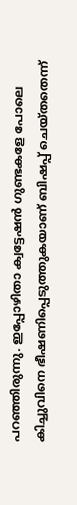പറഞ്ഞിരുന്നു. ഇപ്പോഴിതാ ക്വ‌ട്ടേഷൻ ഗുണ്ടകളേ പോലെ കിച്ചുവിനെ ഭീഷണിപ്പെടുത്തുകയാണ് ബിഷപ്പ് ചെയ്തതെന്ന്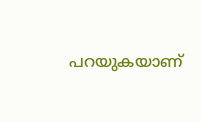പറയുകയാണ്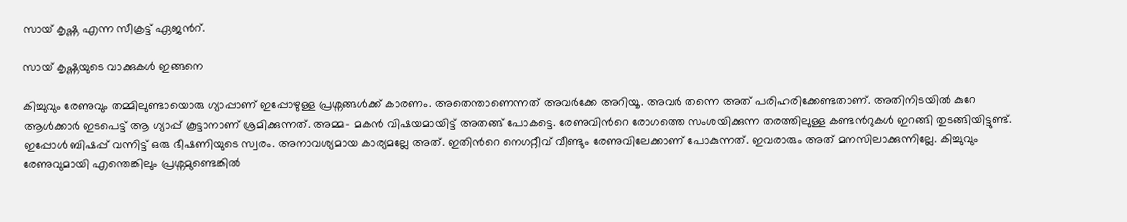സായ് കൃഷ്ണ എന്ന സീക്രട്ട് ഏജന്‍റ്.

സായ് കൃഷ്ണയുടെ വാക്കുകൾ ഇങ്ങനെ

കിച്ചുവും രേണുവും തമ്മിലുണ്ടായൊരു ഗ്യാപ്പാണ് ഇപ്പോഴുള്ള പ്രശ്നങ്ങള്‍ക്ക് കാരണം. അതെന്താണെന്നത് അവര്‍ക്കേ അറിയൂ. അവര്‍ തന്നെ അത് പരിഹരിക്കേണ്ടതാണ്. അതിനിടയില്‍ കുറേ ആള്‍ക്കാര്‍ ഇടപെട്ട് ആ ഗ്യാപ്പ് കൂട്ടാനാണ് ശ്രമിക്കുന്നത്. അമ്മ- മകന്‍ വിഷയമായിട്ട് അതങ്ങ് പോകട്ടെ. രേണുവിന്‍റെ രോഗത്തെ സംശയിക്കുന്ന തരത്തിലുള്ള കണ്ടന്‍റുകള്‍ ഇറങ്ങി തുടങ്ങിയിട്ടുണ്ട്. ഇപ്പോള്‍ ബിഷപ്പ് വന്നിട്ട് ഒരു ഭീഷണിയുടെ സ്വരം. അനാവശ്യമായ കാര്യമല്ലേ അത്. ഇതിന്‍റെ നെഗറ്റീവ് വീണ്ടും രേണുവിലേക്കാണ് പോകുന്നത്. ഇവരാരും അത് മനസിലാക്കുന്നില്ലേ. കിച്ചുവും രേണുവുമായി എന്തെങ്കിലും പ്രശ്നമുണ്ടെങ്കിൽ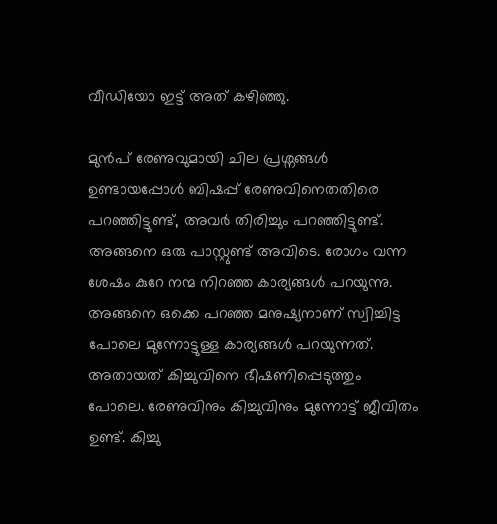വീഡിയോ ഇട്ട് അത് കഴിഞ്ഞു.

മുന്‍പ് രേണുവുമായി ചില പ്രശ്നങ്ങള്‍ ഉണ്ടായപ്പോള്‍ ബിഷപ്പ് രേണുവിനെതതിരെ പറഞ്ഞിട്ടുണ്ട്, അവര്‍ തിരിച്ചും പറഞ്ഞിട്ടുണ്ട്. അങ്ങനെ ഒരു പാസ്റ്റുണ്ട് അവിടെ. രോഗം വന്ന ശേഷം കുറേ നന്മ നിറഞ്ഞ കാര്യങ്ങള്‍ പറയുന്നു. അങ്ങനെ ഒക്കെ പറഞ്ഞ മനുഷ്യനാണ് സ്വിച്ചിട്ട പോലെ മുന്നോട്ടുള്ള കാര്യങ്ങള്‍ പറയുന്നത്. അതായത് കിച്ചുവിനെ ഭീഷണിപ്പെടുത്തും പോലെ. രേണുവിനും കിച്ചുവിനും മുന്നോട്ട് ജീവിതം ഉണ്ട്. കിച്ചു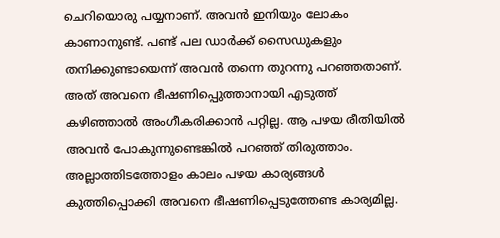ചെറിയൊരു പയ്യനാണ്. അവന്‍ ഇനിയും ലോകം കാണാനുണ്ട്. പണ്ട് പല ഡാര്‍ക്ക് സൈഡുകളും തനിക്കുണ്ടായെന്ന് അവന്‍ തന്നെ തുറന്നു പറഞ്ഞതാണ്. അത് അവനെ ഭീഷണിപ്പെുത്താനായി എടുത്ത് കഴിഞ്ഞാല്‍ അംഗീകരിക്കാന്‍ പറ്റില്ല. ആ പഴയ രീതിയില്‍ അവന്‍ പോകുന്നുണ്ടെങ്കില്‍ പറഞ്ഞ് തിരുത്താം. അല്ലാത്തിടത്തോളം കാലം പഴയ കാര്യങ്ങള്‍ കുത്തിപ്പൊക്കി അവനെ ഭീഷണിപ്പെടുത്തേണ്ട കാര്യമില്ല.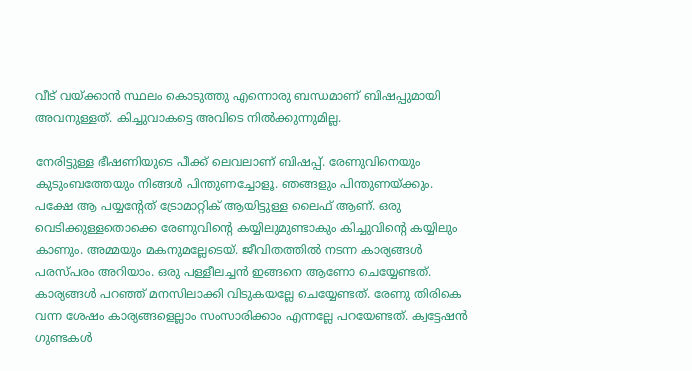വീട് വയ്ക്കാന്‍ സ്ഥലം കൊടുത്തു എന്നൊരു ബന്ധമാണ് ബിഷപ്പുമായി അവനുള്ളത്. കിച്ചുവാകട്ടെ അവിടെ നില്‍ക്കുന്നുമില്ല.

നേരിട്ടുള്ള ഭീഷണിയുടെ പീക്ക് ലെവലാണ് ബിഷപ്പ്. രേണുവിനെയും കുടുംബത്തേയും നിങ്ങള്‍ പിന്തുണച്ചോളൂ. ഞങ്ങളും പിന്തുണയ്ക്കും. പക്ഷേ ആ പയ്യന്‍റേത് ട്രോമാറ്റിക് ആയിട്ടുള്ള ലൈഫ് ആണ്. ഒരു വെടിക്കുള്ളതൊക്കെ രേണുവിന്‍റെ കയ്യിലുമുണ്ടാകും കിച്ചുവിന്‍റെ കയ്യിലും കാണും. അമ്മയും മകനുമല്ലേടെയ്. ജീവിതത്തില്‍ നടന്ന കാര്യങ്ങള്‍ പരസ്പരം അറിയാം. ഒരു പള്ളീലച്ചന്‍ ഇങ്ങനെ ആണോ ചെയ്യേണ്ടത്. കാര്യങ്ങള്‍ പറഞ്ഞ് മനസിലാക്കി വിടുകയല്ലേ ചെയ്യേണ്ടത്. രേണു തിരികെ വന്ന ശേഷം കാര്യങ്ങളെല്ലാം സംസാരിക്കാം എന്നല്ലേ പറയേണ്ടത്. ക്വട്ടേഷന്‍ ഗുണ്ടകൾ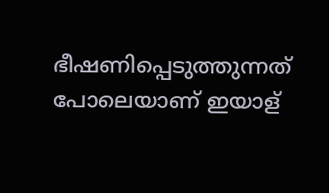ഭീഷണിപ്പെടുത്തുന്നത് പോലെയാണ് ഇയാള്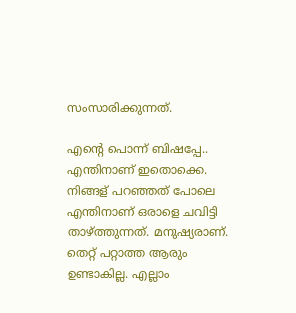സംസാരിക്കുന്നത്.

എന്‍റെ പൊന്ന് ബിഷപ്പേ.. എന്തിനാണ് ഇതൊക്കെ. നിങ്ങള് പറഞ്ഞത് പോലെ എന്തിനാണ് ഒരാളെ ചവിട്ടി താഴ്ത്തുന്നത്. മനുഷ്യരാണ്. തെറ്റ് പറ്റാത്ത ആരും ഉണ്ടാകില്ല. എല്ലാം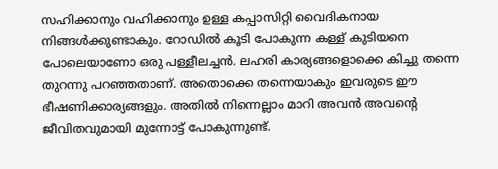സഹിക്കാനും വഹിക്കാനും ഉള്ള കപ്പാസിറ്റി വൈദികനായ നിങ്ങള്‍ക്കുണ്ടാകും. റോഡില്‍ കൂടി പോകുന്ന കള്ള് കുടിയനെ പോലെയാണോ ഒരു പള്ളീലച്ചന്‍. ലഹരി കാര്യങ്ങളൊക്കെ കിച്ചു തന്നെ തുറന്നു പറഞ്ഞതാണ്. അതൊക്കെ തന്നെയാകും ഇവരുടെ ഈ ഭീഷണിക്കാര്യങ്ങളും. അതില്‍ നിന്നെല്ലാം മാറി അവന്‍ അവന്‍റെ ജീവിതവുമായി മുന്നോട്ട് പോകുന്നുണ്ട്.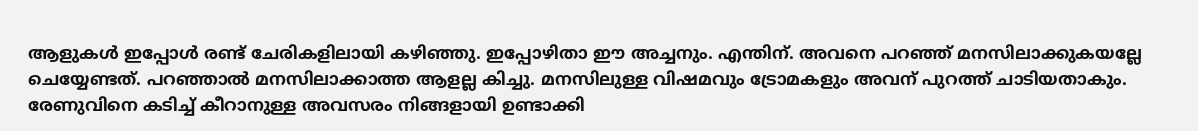ആളുകള്‍ ഇപ്പോള്‍ രണ്ട് ചേരികളിലായി കഴിഞ്ഞു. ഇപ്പോഴിതാ ഈ അച്ചനും. എന്തിന്. അവനെ പറഞ്ഞ് മനസിലാക്കുകയല്ലേ ചെയ്യേണ്ടത്. പറഞ്ഞാല്‍ മനസിലാക്കാത്ത ആളല്ല കിച്ചു. മനസിലുള്ള വിഷമവും ട്രോമകളും അവന് പുറത്ത് ചാടിയതാകും. രേണുവിനെ കടിച്ച് കീറാനുള്ള അവസരം നിങ്ങളായി ഉണ്ടാക്കി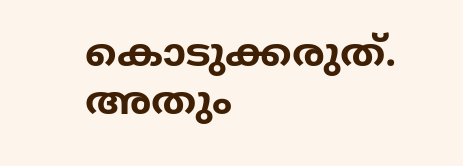കൊടുക്കരുത്. അതും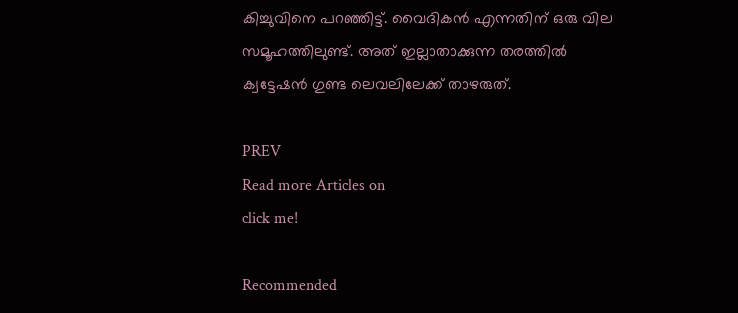കിച്ചുവിനെ പറഞ്ഞിട്ട്. വൈദികന്‍ എന്നതിന് ഒരു വില സമൂഹത്തിലുണ്ട്. അത് ഇല്ലാതാക്കുന്ന തരത്തില്‍ ക്വട്ടേഷന്‍ ഗുണ്ട ലെവലിലേക്ക് താഴരുത്.

PREV
Read more Articles on
click me!

Recommended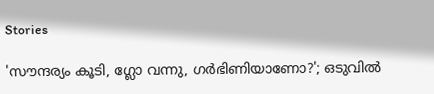Stories

'സൗന്ദര്യം കൂടി, ഗ്ലോ വന്നു, ഗർഭിണിയാണോ?'; ഒടുവില്‍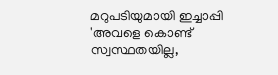മറുപടിയുമായി ഇച്ചാപ്പി
'അവളെ കൊണ്ട് സ്വസ്ഥതയില്ല,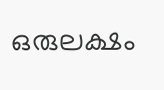ഒരുലക്ഷം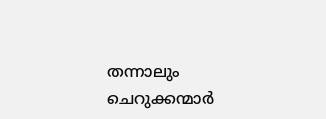തന്നാലും ചെറുക്കന്മാർ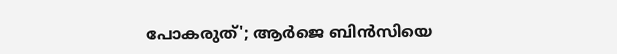പോകരുത്'; ആർജെ ബിൻസിയെ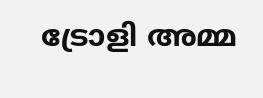ട്രോളി അമ്മ